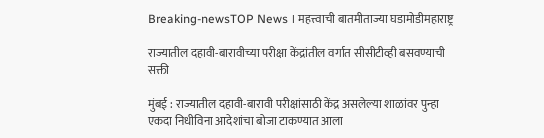Breaking-newsTOP News । महत्त्वाची बातमीताज्या घडामोडीमहाराष्ट्र

राज्यातील दहावी-बारावीच्या परीक्षा केंद्रांतील वर्गात सीसीटीव्ही बसवण्याची सक्ती

मुंबई : राज्यातील दहावी-बारावी परीक्षांसाठी केंद्र असलेल्या शाळांवर पुन्हा एकदा निधीविना आदेशांचा बोजा टाकण्यात आला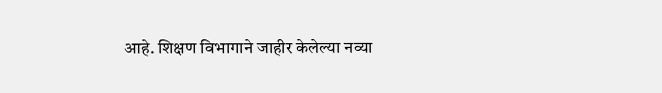आहे. शिक्षण विभागाने जाहीर केलेल्या नव्या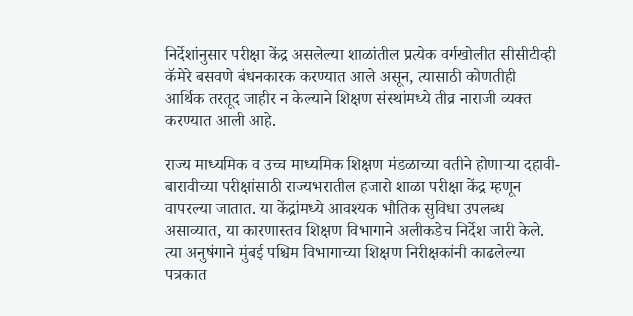निर्देशांनुसार परीक्षा केंद्र असलेल्या शाळांतील प्रत्येक वर्गखोलीत सीसीटीव्ही कॅमेरे बसवणे बंधनकारक करण्यात आले असून, त्यासाठी कोणतीही आर्थिक तरतूद जाहीर न केल्याने शिक्षण संस्थांमध्ये तीव्र नाराजी व्यक्त करण्यात आली आहे.

राज्य माध्यमिक व उच्च माध्यमिक शिक्षण मंडळाच्या वतीने होणाऱ्या दहावी-बारावीच्या परीक्षांसाठी राज्यभरातील हजारो शाळा परीक्षा केंद्र म्हणून वापरल्या जातात. या केंद्रांमध्ये आवश्यक भौतिक सुविधा उपलब्ध असाव्यात, या कारणास्तव शिक्षण विभागाने अलीकडेच निर्देश जारी केले. त्या अनुषंगाने मुंबई पश्चिम विभागाच्या शिक्षण निरीक्षकांनी काढलेल्या पत्रकात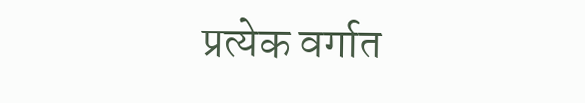प्रत्येक वर्गात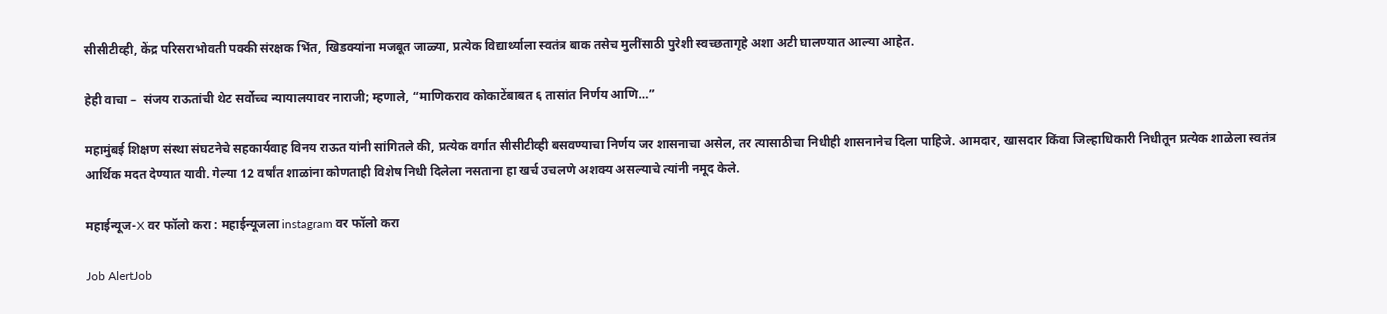सीसीटीव्ही, केंद्र परिसराभोवती पक्की संरक्षक भिंत, खिडक्यांना मजबूत जाळ्या, प्रत्येक विद्यार्थ्याला स्वतंत्र बाक तसेच मुलींसाठी पुरेशी स्वच्छतागृहे अशा अटी घालण्यात आल्या आहेत.

हेही वाचा –  संजय राऊतांची थेट सर्वोच्च न्यायालयावर नाराजी; म्हणाले, “माणिकराव कोकाटेंबाबत ६ तासांत निर्णय आणि…”

महामुंबई शिक्षण संस्था संघटनेचे सहकार्यवाह विनय राऊत यांनी सांगितले की, प्रत्येक वर्गात सीसीटीव्ही बसवण्याचा निर्णय जर शासनाचा असेल, तर त्यासाठीचा निधीही शासनानेच दिला पाहिजे. आमदार, खासदार किंवा जिल्हाधिकारी निधीतून प्रत्येक शाळेला स्वतंत्र आर्थिक मदत देण्यात यावी. गेल्या 12 वर्षांत शाळांना कोणताही विशेष निधी दिलेला नसताना हा खर्च उचलणे अशक्य असल्याचे त्यांनी नमूद केले.

महाईन्यूज-X वर फॉलो करा : महाईन्यूजला instagram वर फॉलो करा

Job AlertJob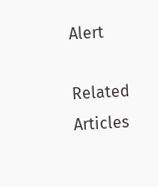Alert

Related Articles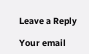Leave a Reply

Your email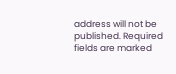address will not be published. Required fields are marked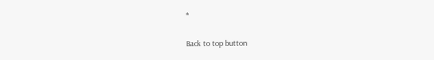*

Back to top button